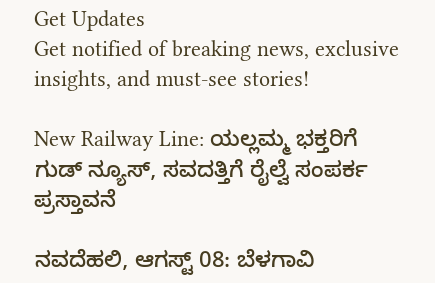Get Updates
Get notified of breaking news, exclusive insights, and must-see stories!

New Railway Line: ಯಲ್ಲಮ್ಮ ಭಕ್ತರಿಗೆ ಗುಡ್ ನ್ಯೂಸ್, ಸವದತ್ತಿಗೆ ರೈಲ್ವೆ ಸಂಪರ್ಕ ಪ್ರಸ್ತಾವನೆ

ನವದೆಹಲಿ, ಆಗಸ್ಟ್ 08: ಬೆಳಗಾವಿ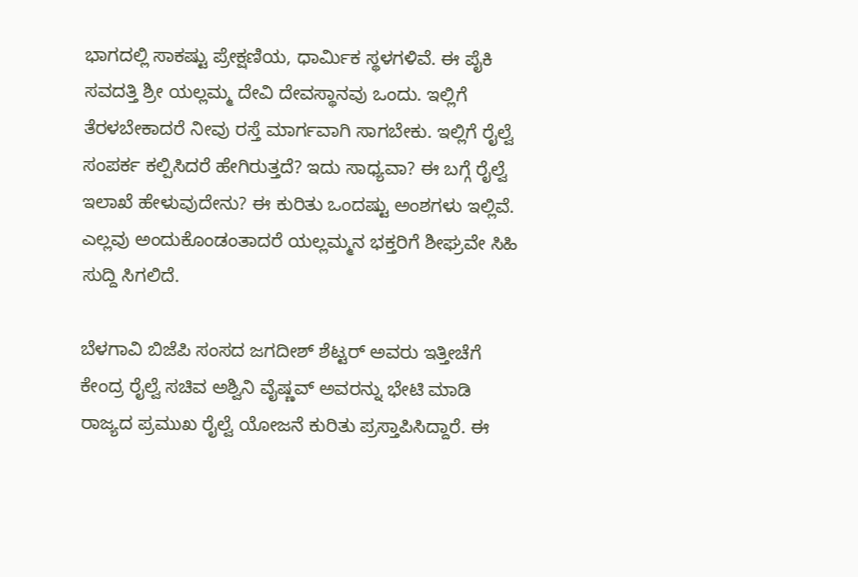ಭಾಗದಲ್ಲಿ ಸಾಕಷ್ಟು ಪ್ರೇಕ್ಷಣಿಯ, ಧಾರ್ಮಿಕ ಸ್ಥಳಗಳಿವೆ. ಈ ಪೈಕಿ ಸವದತ್ತಿ ಶ್ರೀ ಯಲ್ಲಮ್ಮ ದೇವಿ ದೇವಸ್ಥಾನವು ಒಂದು. ಇಲ್ಲಿಗೆ ತೆರಳಬೇಕಾದರೆ ನೀವು ರಸ್ತೆ ಮಾರ್ಗವಾಗಿ ಸಾಗಬೇಕು. ಇಲ್ಲಿಗೆ ರೈಲ್ವೆ ಸಂಪರ್ಕ ಕಲ್ಪಿಸಿದರೆ ಹೇಗಿರುತ್ತದೆ? ಇದು ಸಾಧ್ಯವಾ? ಈ ಬಗ್ಗೆ ರೈಲ್ವೆ ಇಲಾಖೆ ಹೇಳುವುದೇನು? ಈ ಕುರಿತು ಒಂದಷ್ಟು ಅಂಶಗಳು ಇಲ್ಲಿವೆ. ಎಲ್ಲವು ಅಂದುಕೊಂಡಂತಾದರೆ ಯಲ್ಲಮ್ಮನ ಭಕ್ತರಿಗೆ ಶೀಘ್ರವೇ ಸಿಹಿ ಸುದ್ದಿ ಸಿಗಲಿದೆ.

ಬೆಳಗಾವಿ ಬಿಜೆಪಿ ಸಂಸದ ಜಗದೀಶ್ ಶೆಟ್ಟರ್ ಅವರು ಇತ್ತೀಚೆಗೆ ಕೇಂದ್ರ ರೈಲ್ವೆ ಸಚಿವ ಅಶ್ವಿನಿ ವೈಷ್ಣವ್ ಅವರನ್ನು ಭೇಟಿ ಮಾಡಿ ರಾಜ್ಯದ ಪ್ರಮುಖ ರೈಲ್ವೆ ಯೋಜನೆ ಕುರಿತು ಪ್ರಸ್ತಾಪಿಸಿದ್ದಾರೆ. ಈ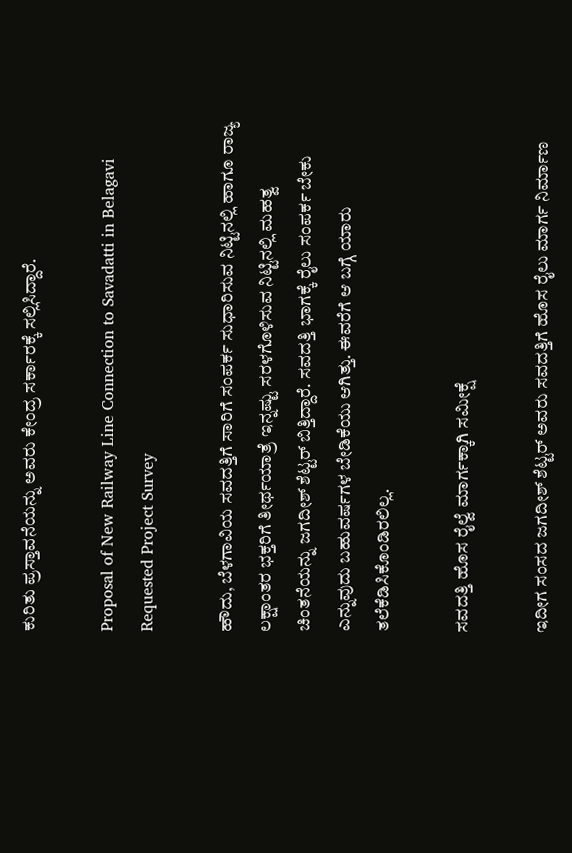ಕುರಿತು ಪ್ರಸ್ತಾವನೆಯನ್ನು ಅವರು ಕೇಂದ್ರ ಸರ್ಕಾರಕ್ಕೆ ಸಲ್ಲಿಸಿದ್ದಾರೆ.

Proposal of New Railway Line Connection to Savadatti in Belagavi Requested Project Survey

ಹೌದು, ಬೆಳಗಾವಿಯ ಸವದತ್ತಿಗೆ ಸಾರಿಗೆ ಸಂಪರ್ಕ ಸುಧಾರಿಸುವ ನಿಟ್ಟಿನಲ್ಲಿ ಹಾಗೂ ರಾಜ್ಯ ಲಕ್ಷಾಂತರ ಭಕ್ತರಿಗೆ ತೀರ್ಥಯಾತ್ರೆ ಇನ್ನಷ್ಟು ಸರಳಗೊಳಿಸುವ ನಿಟ್ಟಿನಲ್ಲಿ ಮಹತ್ವ ಚಿಂತನೆಯನ್ನು ಜಗದೀಶ್ ಶೆಟ್ಟರ್ ಬಿತ್ತಿದ್ದಾರೆ. ಸವದತ್ತಿ ಭಾಗಕ್ಕೆ ರೈಲು ಸಂಪರ್ಕ ಬೇಕು ಎನ್ನುವುದು ಬಹುವರ್ಷಗಳ ಬೇಡಿಕೆಯು ಆಗಿತ್ತು. ಈವರೆಗೆ ಆ ಬಗ್ಗೆ ಯಾರು ತಲೆಕೆಡಿಸಿಕೊಂಡಿರಲಿಲ್ಲ.

ಸವದತ್ತಿ ಹೊಸ ರೈಲ್ವೆ ಮಾರ್ಗಕ್ಕಾಗಿ ಸಮೀಕ್ಷೆ

ಇದೀಗ ಸಂಸದ ಜಗದೀಶ್ ಶೆಟ್ಟರ್ ಅವರು ಸವದತ್ತಿಗೆ ಹೊಸ ರೈಲು ಮಾರ್ಗ ನಿರ್ಮಾಣ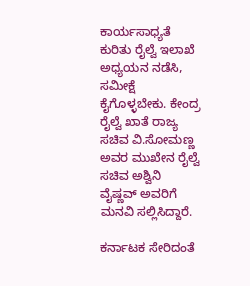ಕಾರ್ಯಸಾಧ್ಯತೆ ಕುರಿತು ರೈಲ್ವೆ ಇಲಾಖೆ ಅಧ್ಯಯನ ನಡೆಸಿ, ಸಮೀಕ್ಷೆ ಕೈಗೊಳ್ಳಬೇಕು. ಕೇಂದ್ರ ರೈಲ್ವೆ ಖಾತೆ ರಾಜ್ಯ ಸಚಿವ ವಿ.ಸೋಮಣ್ಣ ಅವರ ಮುಖೇನ ರೈಲ್ವೆ ಸಚಿವ ಅಶ್ವಿನಿ ವೈಷ್ಣವ್ ಅವರಿಗೆ ಮನವಿ ಸಲ್ಲಿಸಿದ್ದಾರೆ.

ಕರ್ನಾಟಕ ಸೇರಿದಂತೆ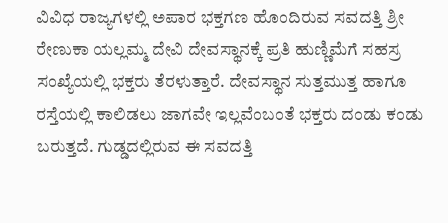ವಿವಿಧ ರಾಜ್ಯಗಳಲ್ಲಿ ಅಪಾರ ಭಕ್ತಗಣ ಹೊಂದಿರುವ ಸವದತ್ತಿ ಶ್ರೀ ರೇಣುಕಾ ಯಲ್ಲಮ್ಮ ದೇವಿ ದೇವಸ್ಥಾನಕ್ಕೆ ಪ್ರತಿ ಹುಣ್ಣಿಮೆಗೆ ಸಹಸ್ರ ಸಂಖ್ಯೆಯಲ್ಲಿ ಭಕ್ತರು ತೆರಳುತ್ತಾರೆ. ದೇವಸ್ಥಾನ ಸುತ್ತಮುತ್ತ ಹಾಗೂ ರಸ್ತೆಯಲ್ಲಿ ಕಾಲಿಡಲು ಜಾಗವೇ ಇಲ್ಲವೆಂಬಂತೆ ಭಕ್ತರು ದಂಡು ಕಂಡು ಬರುತ್ತದೆ. ಗುಡ್ಡದಲ್ಲಿರುವ ಈ ಸವದತ್ತಿ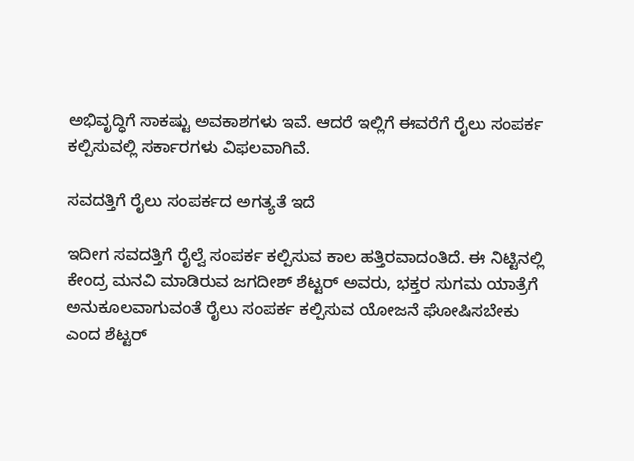ಅಭಿವೃದ್ಧಿಗೆ ಸಾಕಷ್ಟು ಅವಕಾಶಗಳು ಇವೆ. ಆದರೆ ಇಲ್ಲಿಗೆ ಈವರೆಗೆ ರೈಲು ಸಂಪರ್ಕ ಕಲ್ಪಿಸುವಲ್ಲಿ ಸರ್ಕಾರಗಳು ವಿಫಲವಾಗಿವೆ.

ಸವದತ್ತಿಗೆ ರೈಲು ಸಂಪರ್ಕದ ಅಗತ್ಯತೆ ಇದೆ

ಇದೀಗ ಸವದತ್ತಿಗೆ ರೈಲ್ವೆ ಸಂಪರ್ಕ ಕಲ್ಪಿಸುವ ಕಾಲ ಹತ್ತಿರವಾದಂತಿದೆ. ಈ ನಿಟ್ಟಿನಲ್ಲಿ ಕೇಂದ್ರ ಮನವಿ ಮಾಡಿರುವ ಜಗದೀಶ್ ಶೆಟ್ಟರ್ ಅವರು, ಭಕ್ತರ ಸುಗಮ ಯಾತ್ರೆಗೆ ಅನುಕೂಲವಾಗುವಂತೆ ರೈಲು ಸಂಪರ್ಕ ಕಲ್ಪಿಸುವ ಯೋಜನೆ ಘೋಷಿಸಬೇಕು ಎಂದ ಶೆಟ್ಟರ್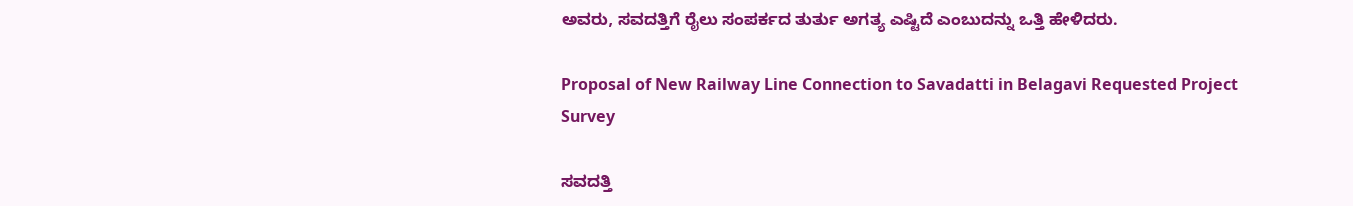ಅವರು, ಸವದತ್ತಿಗೆ ರೈಲು ಸಂಪರ್ಕದ ತುರ್ತು ಅಗತ್ಯ ಎಷ್ಟಿದೆ ಎಂಬುದನ್ನು ಒತ್ತಿ ಹೇಳಿದರು.

Proposal of New Railway Line Connection to Savadatti in Belagavi Requested Project Survey

ಸವದತ್ತಿ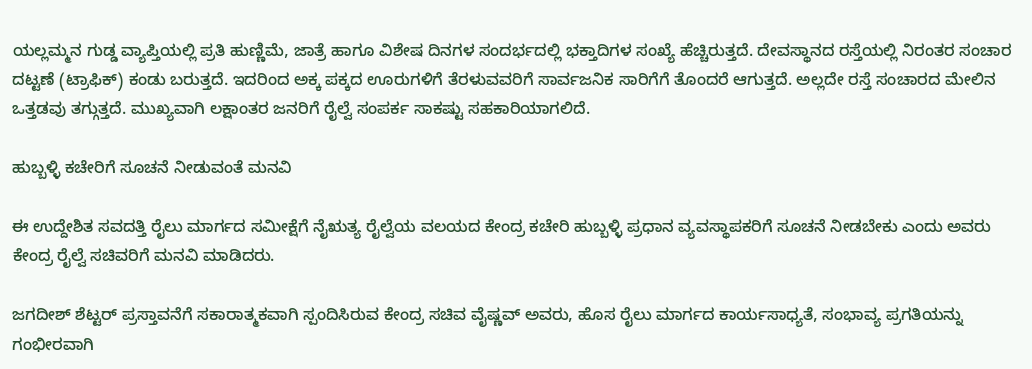ಯಲ್ಲಮ್ಮನ ಗುಡ್ಡ ವ್ಯಾಪ್ತಿಯಲ್ಲಿ ಪ್ರತಿ ಹುಣ್ಣಿಮೆ, ಜಾತ್ರೆ ಹಾಗೂ ವಿಶೇಷ ದಿನಗಳ ಸಂದರ್ಭದಲ್ಲಿ ಭಕ್ತಾದಿಗಳ ಸಂಖ್ಯೆ ಹೆಚ್ಚಿರುತ್ತದೆ. ದೇವಸ್ಥಾನದ ರಸ್ತೆಯಲ್ಲಿ ನಿರಂತರ ಸಂಚಾರ ದಟ್ಟಣೆ (ಟ್ರಾಫಿಕ್) ಕಂಡು ಬರುತ್ತದೆ. ಇದರಿಂದ ಅಕ್ಕ ಪಕ್ಕದ ಊರುಗಳಿಗೆ ತೆರಳುವವರಿಗೆ ಸಾರ್ವಜನಿಕ ಸಾರಿಗೆಗೆ ತೊಂದರೆ ಆಗುತ್ತದೆ. ಅಲ್ಲದೇ ರಸ್ತೆ ಸಂಚಾರದ ಮೇಲಿನ ಒತ್ತಡವು ತಗ್ಗುತ್ತದೆ. ಮುಖ್ಯವಾಗಿ ಲಕ್ಷಾಂತರ ಜನರಿಗೆ ರೈಲ್ವೆ ಸಂಪರ್ಕ ಸಾಕಷ್ಟು ಸಹಕಾರಿಯಾಗಲಿದೆ.

ಹುಬ್ಬಳ್ಳಿ ಕಚೇರಿಗೆ ಸೂಚನೆ ನೀಡುವಂತೆ ಮನವಿ

ಈ ಉದ್ದೇಶಿತ ಸವದತ್ತಿ ರೈಲು ಮಾರ್ಗದ ಸಮೀಕ್ಷೆಗೆ ನೈಋತ್ಯ ರೈಲ್ವೆಯ ವಲಯದ ಕೇಂದ್ರ ಕಚೇರಿ ಹುಬ್ಬಳ್ಳಿ ಪ್ರಧಾನ ವ್ಯವಸ್ಥಾಪಕರಿಗೆ ಸೂಚನೆ ನೀಡಬೇಕು ಎಂದು ಅವರು ಕೇಂದ್ರ ರೈಲ್ವೆ ಸಚಿವರಿಗೆ ಮನವಿ ಮಾಡಿದರು.

ಜಗದೀಶ್ ಶೆಟ್ಟರ್ ಪ್ರಸ್ತಾವನೆಗೆ ಸಕಾರಾತ್ಮಕವಾಗಿ ಸ್ಪಂದಿಸಿರುವ ಕೇಂದ್ರ ಸಚಿವ ವೈಷ್ಣವ್ ಅವರು, ಹೊಸ ರೈಲು ಮಾರ್ಗದ ಕಾರ್ಯಸಾಧ್ಯತೆ, ಸಂಭಾವ್ಯ ಪ್ರಗತಿಯನ್ನು ಗಂಭೀರವಾಗಿ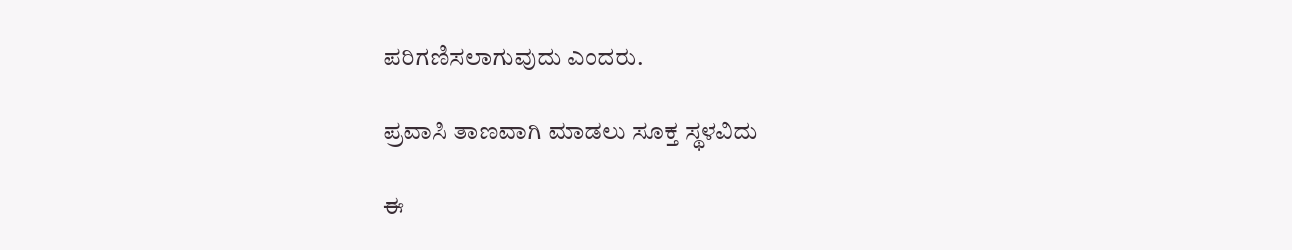ಪರಿಗಣಿಸಲಾಗುವುದು ಎಂದರು.

ಪ್ರವಾಸಿ ತಾಣವಾಗಿ ಮಾಡಲು ಸೂಕ್ತ ಸ್ಥಳವಿದು

ಈ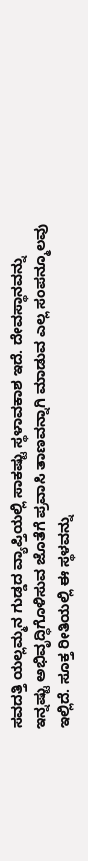ಸವದತ್ತಿ ಯಲ್ಲಮ್ಮನ ಗುಡ್ಡದ ವ್ಯಾಪ್ತಿಯಲ್ಲಿ ಸಾಕಷ್ಟು ಸ್ಥಳಾವಕಾಶ ಇದೆ. ದೇವಸ್ಥಾನವನ್ನು ಇನ್ನಷ್ಟು ಅಭಿವೃದ್ಧಿಗೊಳಿಸುವ ಜೊತೆಗೆ ಪ್ರವಾಸಿ ತಾಣವನ್ನಾಗಿ ಮಾಡುವ ಎಲ್ಲ ಸಂಪನ್ಮೂಲವು ಇಲ್ಲಿದೆ. ಸೂಕ್ತ ರೀತಿಯಲ್ಲಿ ಈ ಸ್ಥಳವನ್ನು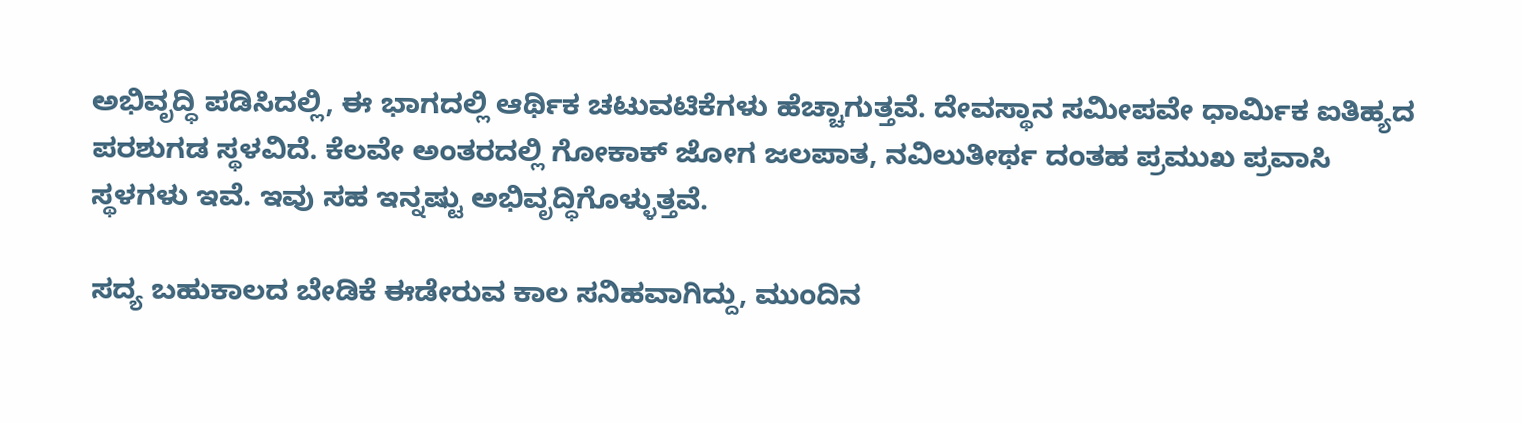ಅಭಿವೃದ್ಧಿ ಪಡಿಸಿದಲ್ಲಿ, ಈ ಭಾಗದಲ್ಲಿ ಆರ್ಥಿಕ ಚಟುವಟಿಕೆಗಳು ಹೆಚ್ಚಾಗುತ್ತವೆ. ದೇವಸ್ಥಾನ ಸಮೀಪವೇ ಧಾರ್ಮಿಕ ಐತಿಹ್ಯದ ಪರಶುಗಡ ಸ್ಥಳವಿದೆ. ಕೆಲವೇ ಅಂತರದಲ್ಲಿ ಗೋಕಾಕ್ ಜೋಗ ಜಲಪಾತ, ನವಿಲುತೀರ್ಥ ದಂತಹ ಪ್ರಮುಖ ಪ್ರವಾಸಿ ಸ್ಥಳಗಳು ಇವೆ. ಇವು ಸಹ ಇನ್ನಷ್ಟು ಅಭಿವೃದ್ಧಿಗೊಳ್ಳುತ್ತವೆ.

ಸದ್ಯ ಬಹುಕಾಲದ ಬೇಡಿಕೆ ಈಡೇರುವ ಕಾಲ ಸನಿಹವಾಗಿದ್ದು, ಮುಂದಿನ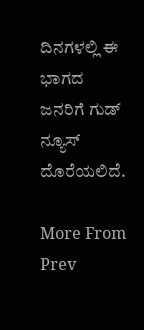ದಿನಗಳಲ್ಲಿ ಈ ಭಾಗದ ಜನರಿಗೆ ಗುಡ್ ನ್ಯೂಸ್ ದೊರೆಯಲಿದೆ.

More From
Prev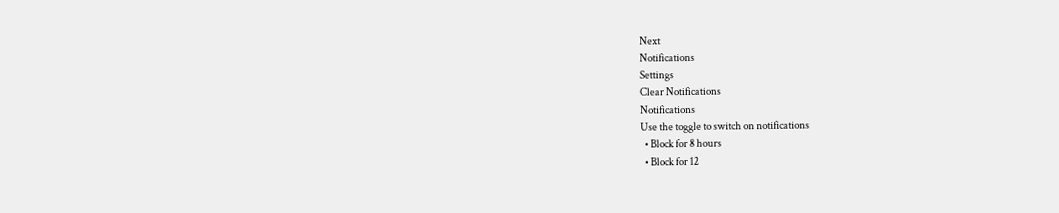Next
Notifications
Settings
Clear Notifications
Notifications
Use the toggle to switch on notifications
  • Block for 8 hours
  • Block for 12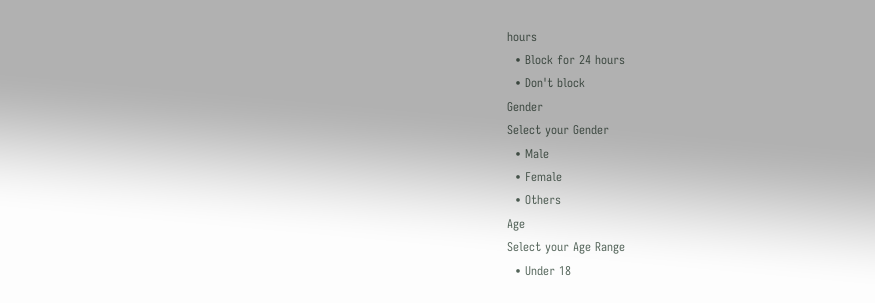hours
  • Block for 24 hours
  • Don't block
Gender
Select your Gender
  • Male
  • Female
  • Others
Age
Select your Age Range
  • Under 18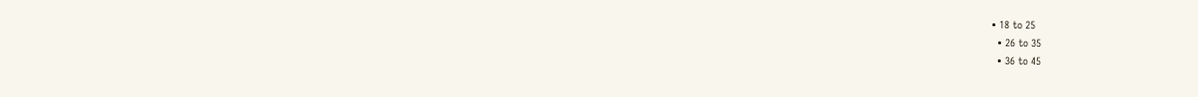• 18 to 25
  • 26 to 35
  • 36 to 45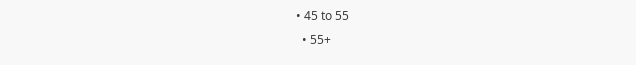• 45 to 55
  • 55+